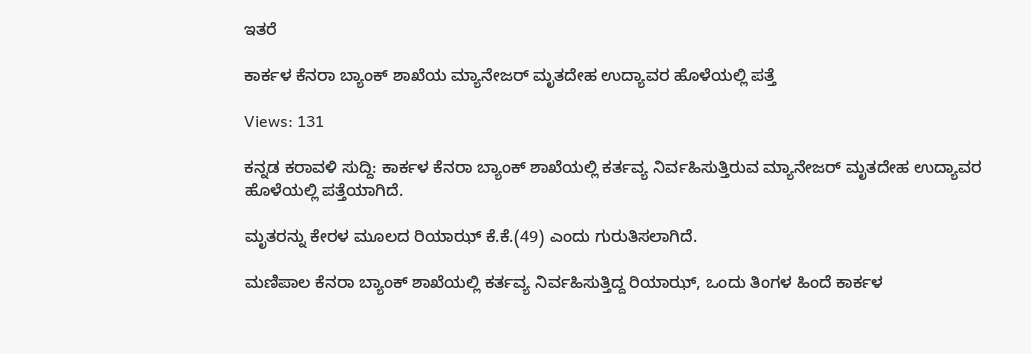ಇತರೆ

ಕಾರ್ಕಳ ಕೆನರಾ ಬ್ಯಾಂಕ್ ಶಾಖೆಯ ಮ್ಯಾನೇಜರ್ ಮೃತದೇಹ ಉದ್ಯಾವರ ಹೊಳೆಯಲ್ಲಿ ಪತ್ತೆ

Views: 131

ಕನ್ನಡ ಕರಾವಳಿ ಸುದ್ದಿ: ಕಾರ್ಕಳ ಕೆನರಾ ಬ್ಯಾಂಕ್ ಶಾಖೆಯಲ್ಲಿ ಕರ್ತವ್ಯ ನಿರ್ವಹಿಸುತ್ತಿರುವ ಮ್ಯಾನೇಜರ್ ಮೃತದೇಹ ಉದ್ಯಾವರ ಹೊಳೆಯಲ್ಲಿ ಪತ್ತೆಯಾಗಿದೆ.

ಮೃತರನ್ನು ಕೇರಳ ಮೂಲದ ರಿಯಾಝ್ ಕೆ.ಕೆ.(49) ಎಂದು ಗುರುತಿಸಲಾಗಿದೆ.

ಮಣಿಪಾಲ ಕೆನರಾ ಬ್ಯಾಂಕ್ ಶಾಖೆಯಲ್ಲಿ ಕರ್ತವ್ಯ ನಿರ್ವಹಿಸುತ್ತಿದ್ದ ರಿಯಾಝ್, ಒಂದು ತಿಂಗಳ ಹಿಂದೆ ಕಾರ್ಕಳ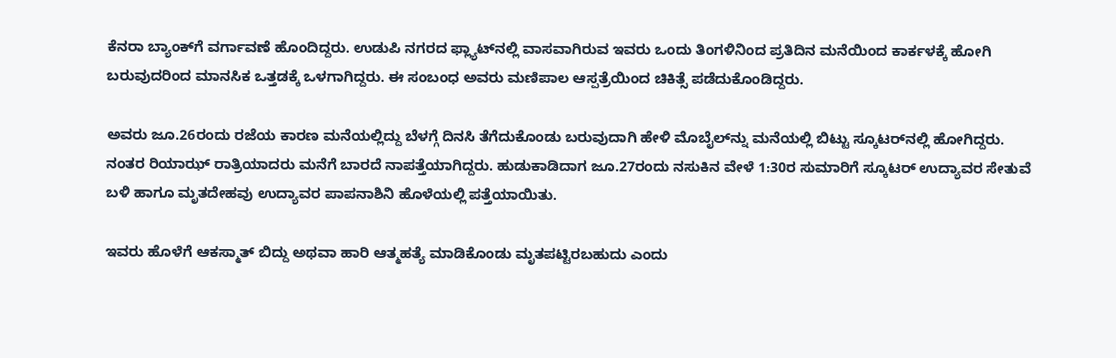ಕೆನರಾ ಬ್ಯಾಂಕ್‌ಗೆ ವರ್ಗಾವಣೆ ಹೊಂದಿದ್ದರು. ಉಡುಪಿ ನಗರದ ಫ್ಲ್ಯಾಟ್‌ನಲ್ಲಿ ವಾಸವಾಗಿರುವ ಇವರು ಒಂದು ತಿಂಗಳಿನಿಂದ ಪ್ರತಿದಿನ ಮನೆಯಿಂದ ಕಾರ್ಕಳಕ್ಕೆ ಹೋಗಿ ಬರುವುದರಿಂದ ಮಾನಸಿಕ ಒತ್ತಡಕ್ಕೆ ಒಳಗಾಗಿದ್ದರು. ಈ ಸಂಬಂಧ ಅವರು ಮಣಿಪಾಲ ಆಸ್ಪತ್ರೆಯಿಂದ ಚಿಕಿತ್ಸೆ ಪಡೆದುಕೊಂಡಿದ್ದರು.

ಅವರು ಜೂ.26ರಂದು ರಜೆಯ ಕಾರಣ ಮನೆಯಲ್ಲಿದ್ದು ಬೆಳಗ್ಗೆ ದಿನಸಿ ತೆಗೆದುಕೊಂಡು ಬರುವುದಾಗಿ ಹೇಳಿ ಮೊಬೈಲ್‌ನ್ನು ಮನೆಯಲ್ಲಿ ಬಿಟ್ಟು ಸ್ಕೂಟರ್‌ನಲ್ಲಿ ಹೋಗಿದ್ದರು. ನಂತರ ರಿಯಾಝ್ ರಾತ್ರಿಯಾದರು ಮನೆಗೆ ಬಾರದೆ ನಾಪತ್ತೆಯಾಗಿದ್ದರು. ಹುಡುಕಾಡಿದಾಗ ಜೂ.27ರಂದು ನಸುಕಿನ ವೇಳೆ 1:30ರ ಸುಮಾರಿಗೆ ಸ್ಕೂಟರ್ ಉದ್ಯಾವರ ಸೇತುವೆ ಬಳಿ ಹಾಗೂ ಮೃತದೇಹವು ಉದ್ಯಾವರ ಪಾಪನಾಶಿನಿ ಹೊಳೆಯಲ್ಲಿ ಪತ್ತೆಯಾಯಿತು.

ಇವರು ಹೊಳೆಗೆ ಆಕಸ್ಮಾತ್ ಬಿದ್ದು ಅಥವಾ ಹಾರಿ ಆತ್ಮಹತ್ಯೆ ಮಾಡಿಕೊಂಡು ಮೃತಪಟ್ಟಿರಬಹುದು ಎಂದು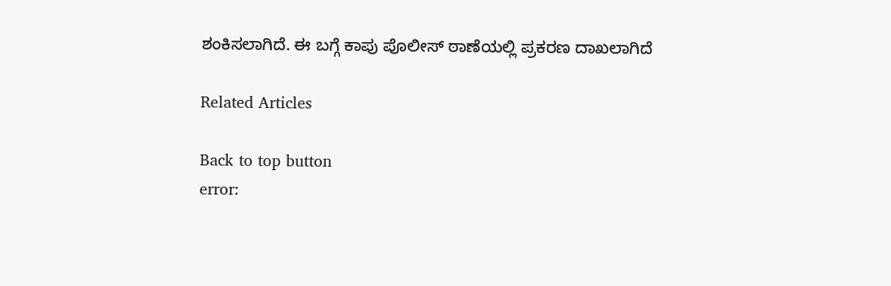ಶಂಕಿಸಲಾಗಿದೆ. ಈ ಬಗ್ಗೆ ಕಾಪು ಪೊಲೀಸ್ ಠಾಣೆಯಲ್ಲಿ ಪ್ರಕರಣ ದಾಖಲಾಗಿದೆ

Related Articles

Back to top button
error: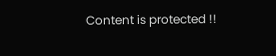Content is protected !!